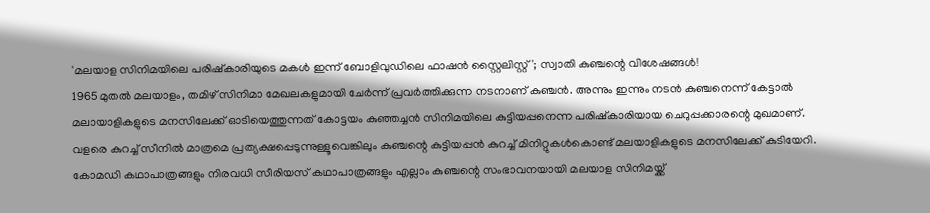'മലയാള സിനിമയിലെ പരിഷ്കാരിയുടെ മകൾ ഇന്ന് ബോളിവുഡിലെ ഫാഷൻ സ്റ്റൈലിസ്റ്റ്'; സ്വാതി കുഞ്ചന്റെ വിശേഷങ്ങൾ!
1965 മുതൽ മലയാളം, തമിഴ് സിനിമാ മേഖലകളുമായി ചേർന്ന് പ്രവർത്തിക്കുന്ന നടനാണ് കുഞ്ചൻ. അന്നും ഇന്നും നടൻ കുഞ്ചനെന്ന് കേട്ടാൽ മലായാളികളുടെ മനസിലേക്ക് ഓടിയെത്തുന്നത് കോട്ടയം കുഞ്ഞച്ചൻ സിനിമയിലെ കുട്ടിയപ്പനെന്ന പരിഷ്കാരിയായ ചെറുപ്പക്കാരന്റെ മുഖമാണ്. വളരെ കുറച്ച് സീനിൽ മാത്രമെ പ്രത്യക്ഷപ്പെടുന്നുള്ളൂവെങ്കിലും കുഞ്ചന്റെ കുട്ടിയപ്പൻ കുറച്ച് മിനിറ്റുകൾകൊണ്ട് മലയാളികളുടെ മനസിലേക്ക് കുടിയേറി. കോമഡി കഥാപാത്രങ്ങളും നിരവധി സീരിയസ് കഥാപാത്രങ്ങളും എല്ലാം കുഞ്ചന്റെ സംഭാവനയായി മലയാള സിനിമയ്ക്ക്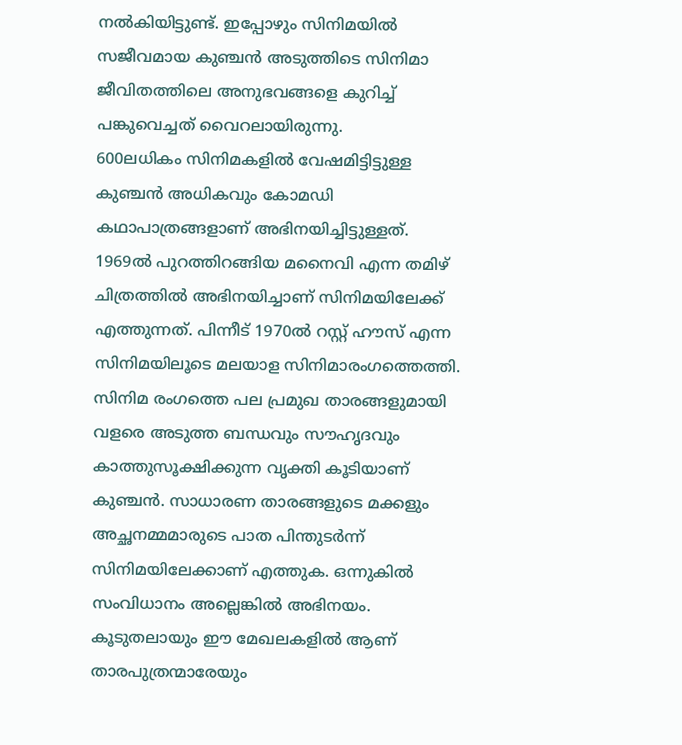നൽകിയിട്ടുണ്ട്. ഇപ്പോഴും സിനിമയിൽ സജീവമായ കുഞ്ചൻ അടുത്തിടെ സിനിമാ ജീവിതത്തിലെ അനുഭവങ്ങളെ കുറിച്ച് പങ്കുവെച്ചത് വൈറലായിരുന്നു.
600ലധികം സിനിമകളിൽ വേഷമിട്ടിട്ടുള്ള കുഞ്ചൻ അധികവും കോമഡി കഥാപാത്രങ്ങളാണ് അഭിനയിച്ചിട്ടുള്ളത്. 1969ൽ പുറത്തിറങ്ങിയ മനൈവി എന്ന തമിഴ് ചിത്രത്തിൽ അഭിനയിച്ചാണ് സിനിമയിലേക്ക് എത്തുന്നത്. പിന്നീട് 1970ൽ റസ്റ്റ് ഹൗസ് എന്ന സിനിമയിലൂടെ മലയാള സിനിമാരംഗത്തെത്തി. സിനിമ രംഗത്തെ പല പ്രമുഖ താരങ്ങളുമായി വളരെ അടുത്ത ബന്ധവും സൗഹൃദവും കാത്തുസൂക്ഷിക്കുന്ന വൃക്തി കൂടിയാണ് കുഞ്ചൻ. സാധാരണ താരങ്ങളുടെ മക്കളും അച്ഛനമ്മമാരുടെ പാത പിന്തുടർന്ന് സിനിമയിലേക്കാണ് എത്തുക. ഒന്നുകിൽ സംവിധാനം അല്ലെങ്കിൽ അഭിനയം. കൂടുതലായും ഈ മേഖലകളിൽ ആണ് താരപുത്രന്മാരേയും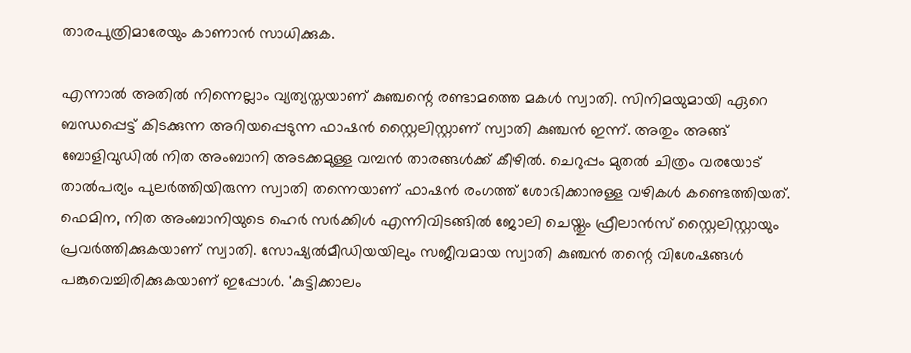താരപുത്രിമാരേയും കാണാൻ സാധിക്കുക.

എന്നാൽ അതിൽ നിന്നെല്ലാം വ്യത്യസ്തയാണ് കുഞ്ചന്റെ രണ്ടാമത്തെ മകൾ സ്വാതി. സിനിമയുമായി ഏറെ ബന്ധപ്പെട്ട് കിടക്കുന്ന അറിയപ്പെടുന്ന ഫാഷൻ സ്റ്റൈലിസ്റ്റാണ് സ്വാതി കുഞ്ചൻ ഇന്ന്. അതും അങ്ങ് ബോളിവുഡിൽ നിത അംബാനി അടക്കമുള്ള വമ്പൻ താരങ്ങൾക്ക് കീഴിൽ. ചെറുപ്പം മുതൽ ചിത്രം വരയോട് താൽപര്യം പുലർത്തിയിരുന്ന സ്വാതി തന്നെയാണ് ഫാഷൻ രംഗത്ത് ശോഭിക്കാനുള്ള വഴികൾ കണ്ടെത്തിയത്. ഫെമിന, നിത അംബാനിയുടെ ഹെർ സർക്കിൾ എന്നിവിടങ്ങിൽ ജോലി ചെയ്തും ഫ്രീലാൻസ് സ്റ്റൈലിസ്റ്റായും പ്രവർത്തിക്കുകയാണ് സ്വാതി. സോഷ്യൽമീഡിയയിലും സജീവമായ സ്വാതി കുഞ്ചൻ തന്റെ വിശേഷങ്ങൾ പങ്കുവെച്ചിരിക്കുകയാണ് ഇപ്പോൾ. 'കുട്ടിക്കാലം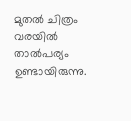മുതൽ ചിത്രം വരയിൽ താൽപര്യം ഉണ്ടായിരുന്നു.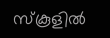സ്കൂളിൽ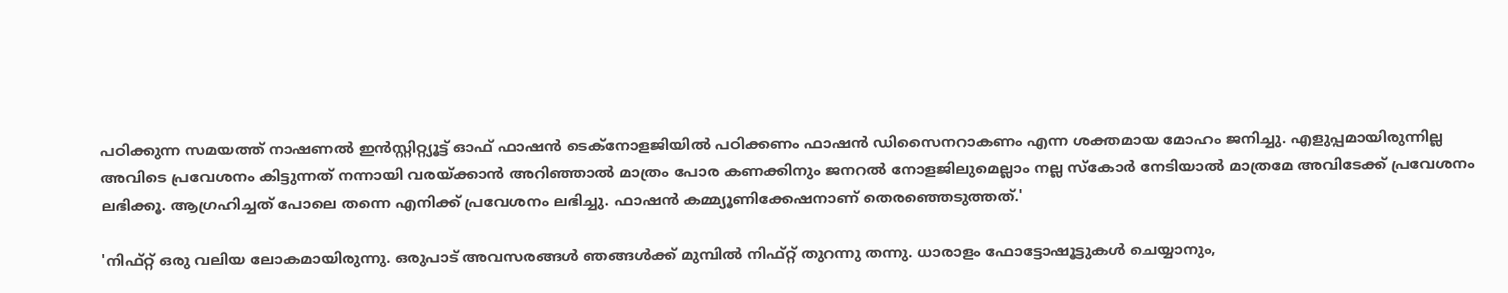പഠിക്കുന്ന സമയത്ത് നാഷണൽ ഇൻസ്റ്റിറ്റ്യൂട്ട് ഓഫ് ഫാഷൻ ടെക്നോളജിയിൽ പഠിക്കണം ഫാഷൻ ഡിസൈനറാകണം എന്ന ശക്തമായ മോഹം ജനിച്ചു. എളുപ്പമായിരുന്നില്ല അവിടെ പ്രവേശനം കിട്ടുന്നത് നന്നായി വരയ്ക്കാൻ അറിഞ്ഞാൽ മാത്രം പോര കണക്കിനും ജനറൽ നോളജിലുമെല്ലാം നല്ല സ്കോർ നേടിയാൽ മാത്രമേ അവിടേക്ക് പ്രവേശനം ലഭിക്കൂ. ആഗ്രഹിച്ചത് പോലെ തന്നെ എനിക്ക് പ്രവേശനം ലഭിച്ചു. ഫാഷൻ കമ്മ്യൂണിക്കേഷനാണ് തെരഞ്ഞെടുത്തത്.'

'നിഫ്റ്റ് ഒരു വലിയ ലോകമായിരുന്നു. ഒരുപാട് അവസരങ്ങൾ ഞങ്ങൾക്ക് മുമ്പിൽ നിഫ്റ്റ് തുറന്നു തന്നു. ധാരാളം ഫോട്ടോഷൂട്ടുകൾ ചെയ്യാനും,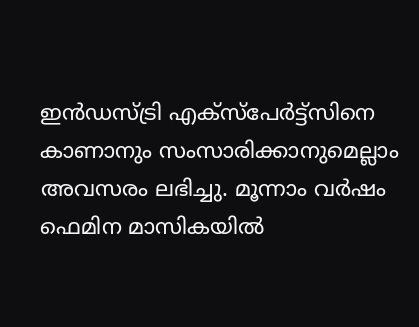ഇൻഡസ്ട്രി എക്സ്പേർട്ട്സിനെ കാണാനും സംസാരിക്കാനുമെല്ലാം അവസരം ലഭിച്ചു. മൂന്നാം വർഷം ഫെമിന മാസികയിൽ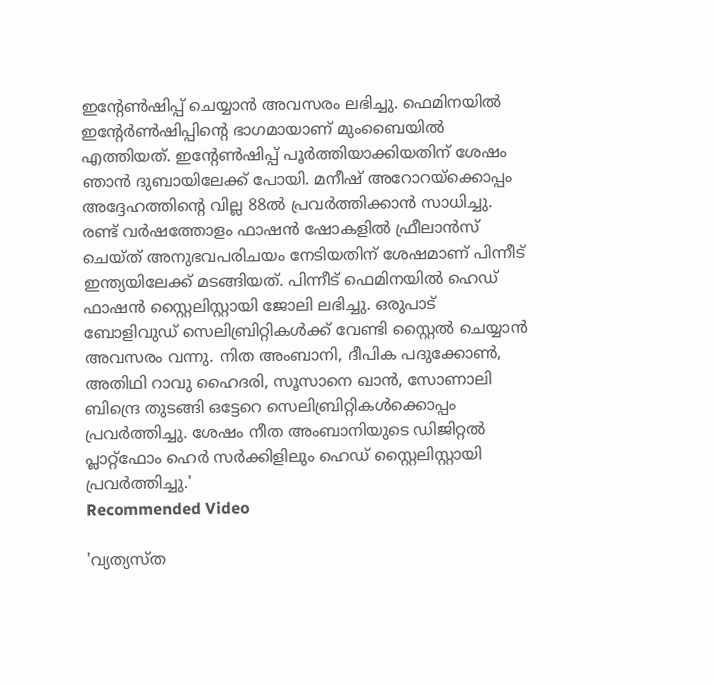ഇന്റേൺഷിപ്പ് ചെയ്യാൻ അവസരം ലഭിച്ചു. ഫെമിനയിൽ ഇന്റേർൺഷിപ്പിന്റെ ഭാഗമായാണ് മുംബൈയിൽ എത്തിയത്. ഇന്റേൺഷിപ്പ് പൂർത്തിയാക്കിയതിന് ശേഷം ഞാൻ ദുബായിലേക്ക് പോയി. മനീഷ് അറോറയ്ക്കൊപ്പം അദ്ദേഹത്തിന്റെ വില്ല 88ൽ പ്രവർത്തിക്കാൻ സാധിച്ചു. രണ്ട് വർഷത്തോളം ഫാഷൻ ഷോകളിൽ ഫ്രീലാൻസ് ചെയ്ത് അനുഭവപരിചയം നേടിയതിന് ശേഷമാണ് പിന്നീട് ഇന്ത്യയിലേക്ക് മടങ്ങിയത്. പിന്നീട് ഫെമിനയിൽ ഹെഡ് ഫാഷൻ സ്റ്റൈലിസ്റ്റായി ജോലി ലഭിച്ചു. ഒരുപാട് ബോളിവുഡ് സെലിബ്രിറ്റികൾക്ക് വേണ്ടി സ്റ്റൈൽ ചെയ്യാൻ അവസരം വന്നു. നിത അംബാനി, ദീപിക പദുക്കോൺ, അതിഥി റാവു ഹൈദരി, സൂസാനെ ഖാൻ, സോണാലി ബിന്ദ്രെ തുടങ്ങി ഒട്ടേറെ സെലിബ്രിറ്റികൾക്കൊപ്പം പ്രവർത്തിച്ചു. ശേഷം നീത അംബാനിയുടെ ഡിജിറ്റൽ പ്ലാറ്റ്ഫോം ഹെർ സർക്കിളിലും ഹെഡ് സ്റ്റൈലിസ്റ്റായി പ്രവർത്തിച്ചു.'
Recommended Video

'വ്യത്യസ്ത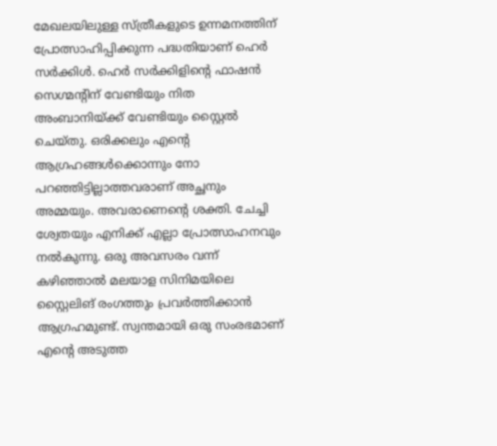മേഖലയിലുള്ള സ്ത്രീകളുടെ ഉന്നമനത്തിന് പ്രോത്സാഹിപ്പിക്കുന്ന പദ്ധതിയാണ് ഹെർ സർക്കിൾ. ഹെർ സർക്കിളിന്റെ ഫാഷൻ സെഗ്മന്റിന് വേണ്ടിയും നിത അംബാനിയ്ക്ക് വേണ്ടിയും സ്റ്റൈൽ ചെയ്തു. ഒരിക്കലും എന്റെ ആഗ്രഹങ്ങൾക്കൊന്നും നോ പറഞ്ഞിട്ടില്ലാത്തവരാണ് അച്ഛനും അമ്മയും. അവരാണെന്റെ ശക്തി. ചേച്ചി ശ്വേതയും എനിക്ക് എല്ലാ പ്രോത്സാഹനവും നൽകുന്നു. ഒരു അവസരം വന്ന് കഴിഞ്ഞാൽ മലയാള സിനിമയിലെ സ്റ്റൈലിങ് രംഗത്തും പ്രവർത്തിക്കാൻ ആഗ്രഹമുണ്ട്. സ്വന്തമായി ഒരു സംരഭമാണ് എന്റെ അടുത്ത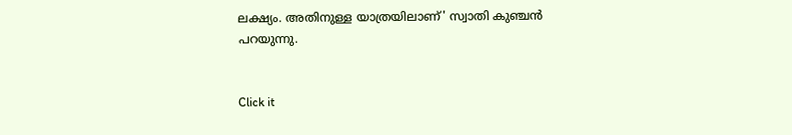ലക്ഷ്യം. അതിനുള്ള യാത്രയിലാണ്' സ്വാതി കുഞ്ചൻ പറയുന്നു.


Click it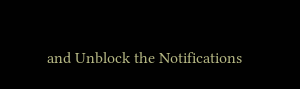and Unblock the Notifications